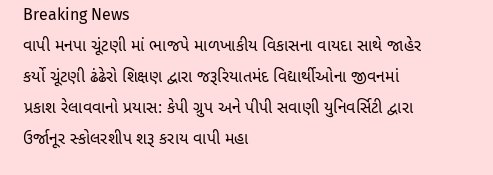Breaking News
વાપી મનપા ચૂંટણી માં ભાજપે માળખાકીય વિકાસના વાયદા સાથે જાહેર કર્યો ચૂંટણી ઢંઢેરો શિક્ષણ દ્વારા જરૂરિયાતમંદ વિદ્યાર્થીઓના જીવનમાં પ્રકાશ રેલાવવાનો પ્રયાસ: કેપી ગ્રુપ અને પીપી સવાણી યુનિવર્સિટી દ્વારા ઉર્જાનૂર સ્કોલરશીપ શરૂ કરાય વાપી મહા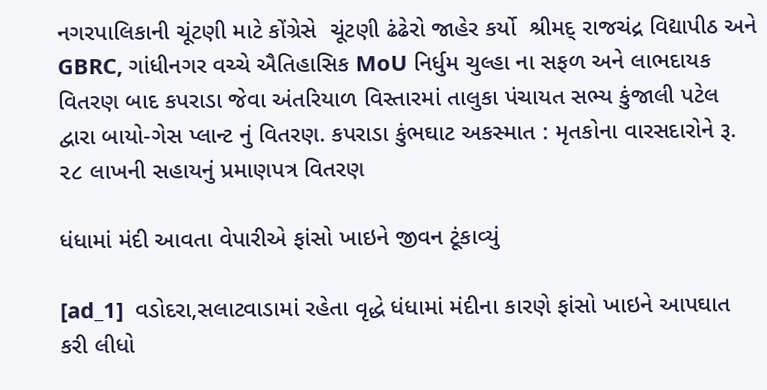નગરપાલિકાની ચૂંટણી માટે કોંગ્રેસે  ચૂંટણી ઢંઢેરો જાહેર કર્યો  શ્રીમદ્ રાજચંદ્ર વિદ્યાપીઠ અને GBRC, ગાંધીનગર વચ્ચે ઐતિહાસિક MoU નિર્ધુમ ચુલ્હા ના સફળ અને લાભદાયક વિતરણ બાદ કપરાડા જેવા અંતરિયાળ વિસ્તારમાં તાલુકા પંચાયત સભ્ય કુંજાલી પટેલ દ્વારા બાયો-ગેસ પ્લાન્ટ નું વિતરણ. કપરાડા કુંભઘાટ અકસ્માત : મૃતકોના વારસદારોને રૂ. ૨૮ લાખની સહાયનું પ્રમાણપત્ર વિતરણ

ધંધામાં મંદી આવતા વેપારીએ ફાંસો ખાઇને જીવન ટૂંકાવ્યું

[ad_1]  વડોદરા,સલાટવાડામાં રહેતા વૃદ્ધે ધંધામાં મંદીના કારણે ફાંસો ખાઇને આપઘાત કરી લીધો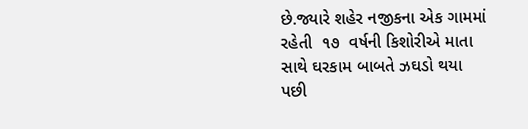છે.જ્યારે શહેર નજીકના એક ગામમાં રહેતી  ૧૭  વર્ષની કિશોરીએ માતા સાથે ઘરકામ બાબતે ઝઘડો થયા  પછી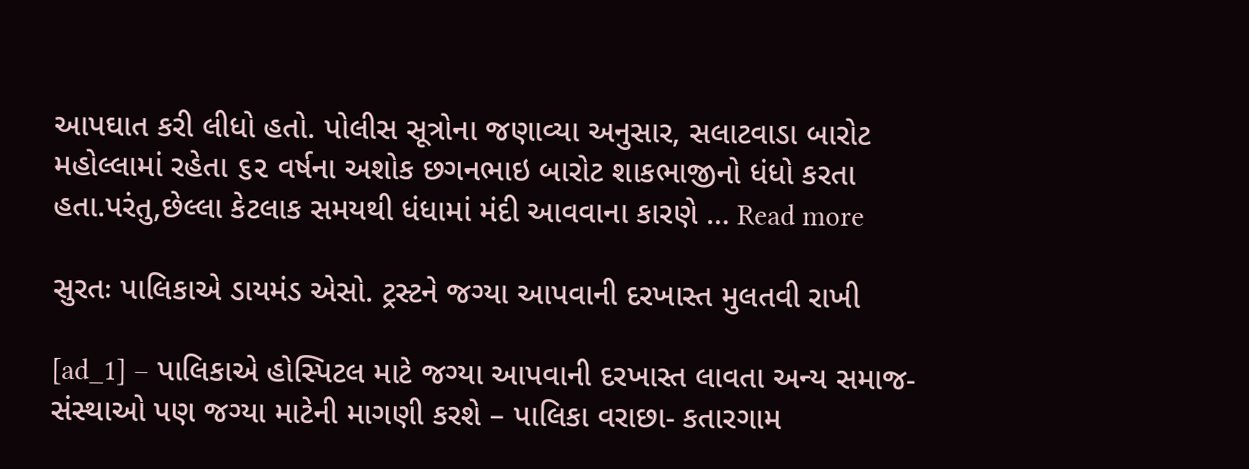આપઘાત કરી લીધો હતો. પોલીસ સૂત્રોના જણાવ્યા અનુસાર, સલાટવાડા બારોટ મહોલ્લામાં રહેતા ૬૨ વર્ષના અશોક છગનભાઇ બારોટ શાકભાજીનો ધંધો કરતા હતા.પરંતુ,છેલ્લા કેટલાક સમયથી ધંધામાં મંદી આવવાના કારણે … Read more

સુરતઃ પાલિકાએ ડાયમંડ એસો. ટ્રસ્ટને જગ્યા આપવાની દરખાસ્ત મુલતવી રાખી

[ad_1] – પાલિકાએ હોસ્પિટલ માટે જગ્યા આપવાની દરખાસ્ત લાવતા અન્ય સમાજ-સંસ્થાઓ પણ જગ્યા માટેની માગણી કરશે – પાલિકા વરાછા- કતારગામ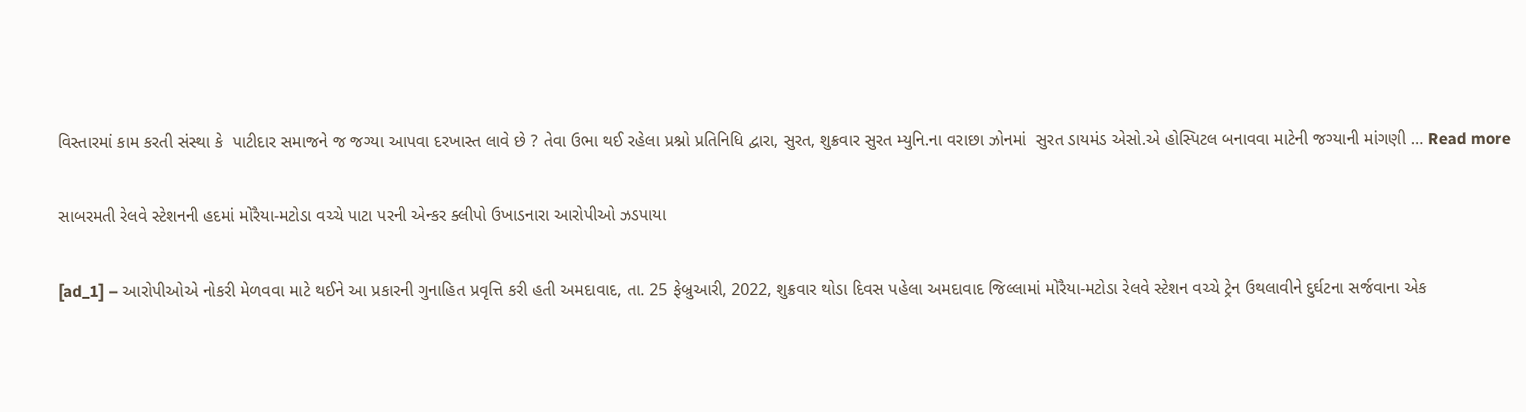વિસ્તારમાં કામ કરતી સંસ્થા કે  પાટીદાર સમાજને જ જગ્યા આપવા દરખાસ્ત લાવે છે ? તેવા ઉભા થઈ રહેલા પ્રશ્નો પ્રતિનિધિ દ્વારા, સુરત, શુક્રવાર સુરત મ્યુનિ.ના વરાછા ઝોનમાં  સુરત ડાયમંડ એસો.એ હોસ્પિટલ બનાવવા માટેની જગ્યાની માંગણી … Read more

સાબરમતી રેલવે સ્ટેશનની હદમાં મોરૈયા-મટોડા વચ્ચે પાટા પરની એન્કર ક્લીપો ઉખાડનારા આરોપીઓ ઝડપાયા

[ad_1] – આરોપીઓએ નોકરી મેળવવા માટે થઈને આ પ્રકારની ગુનાહિત પ્રવૃત્તિ કરી હતી અમદાવાદ, તા. 25 ફેબ્રુઆરી, 2022, શુક્રવાર થોડા દિવસ પહેલા અમદાવાદ જિલ્લામાં મોરૈયા-મટોડા રેલવે સ્ટેશન વચ્ચે ટ્રેન ઉથલાવીને દુર્ઘટના સર્જવાના એક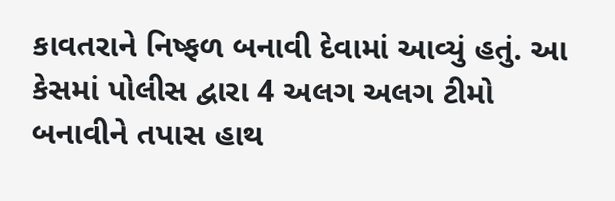કાવતરાને નિષ્ફળ બનાવી દેવામાં આવ્યું હતું. આ કેસમાં પોલીસ દ્વારા 4 અલગ અલગ ટીમો બનાવીને તપાસ હાથ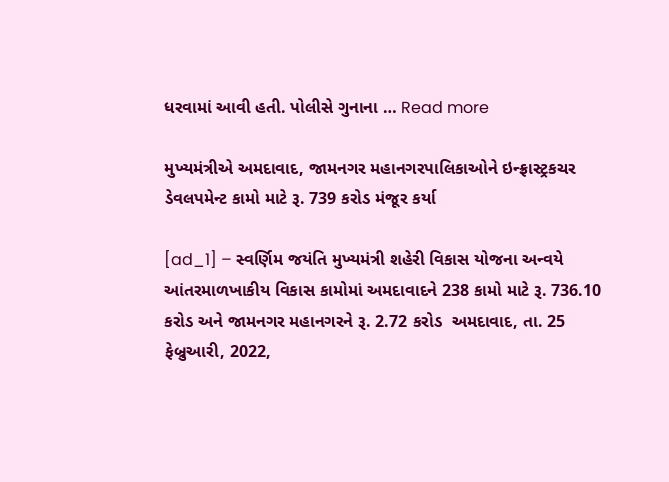ધરવામાં આવી હતી. પોલીસે ગુનાના … Read more

મુખ્યમંત્રીએ અમદાવાદ, જામનગર મહાનગરપાલિકાઓને ઇન્ફ્રાસ્ટ્રકચર ડેવલપમેન્ટ કામો માટે રૂ. 739 કરોડ મંજૂર કર્યા

[ad_1] – સ્વર્ણિમ જયંતિ મુખ્યમંત્રી શહેરી વિકાસ યોજના અન્વયે આંતરમાળખાકીય વિકાસ કામોમાં અમદાવાદને 238 કામો માટે રૂ. 736.10 કરોડ અને જામનગર મહાનગરને રૂ. 2.72 કરોડ  અમદાવાદ, તા. 25 ફેબ્રુઆરી, 2022,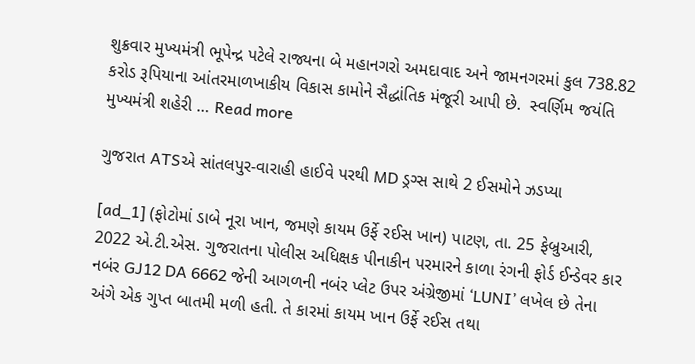શુક્રવાર મુખ્યમંત્રી ભૂપેન્દ્ર પટેલે રાજ્યના બે મહાનગરો અમદાવાદ અને જામનગરમાં કુલ 738.82 કરોડ રૂપિયાના આંતરમાળખાકીય વિકાસ કામોને સૈદ્ધાંતિક મંજૂરી આપી છે.  સ્વર્ણિમ જયંતિ મુખ્યમંત્રી શહેરી … Read more

ગુજરાત ATSએ સાંતલપુર-વારાહી હાઈવે પરથી MD ડ્રગ્સ સાથે 2 ઈસમોને ઝડપ્યા

[ad_1] (ફોટોમાં ડાબે નૂરા ખાન, જમણે કાયમ ઉર્ફે રઈસ ખાન) પાટણ, તા. 25 ફેબ્રુઆરી, 2022 એ.ટી.એસ. ગુજરાતના પોલીસ અધિક્ષક પીનાકીન પરમારને કાળા રંગની ફોર્ડ ઈન્ડેવર કાર નબંર GJ12 DA 6662 જેની આગળની નબંર પ્લેટ ઉપર અંગ્રેજીમાં ‘LUNI’ લખેલ છે તેના અંગે એક ગુપ્ત બાતમી મળી હતી. તે કારમાં કાયમ ખાન ઉર્ફે રઈસ તથા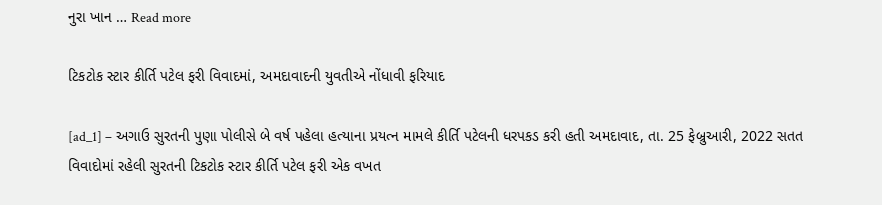નુરા ખાન … Read more

ટિકટોક સ્ટાર કીર્તિ પટેલ ફરી વિવાદમાં, અમદાવાદની યુવતીએ નોંધાવી ફરિયાદ

[ad_1] – અગાઉ સુરતની પુણા પોલીસે બે વર્ષ પહેલા હત્યાના પ્રયત્ન મામલે કીર્તિ પટેલની ધરપકડ કરી હતી અમદાવાદ, તા. 25 ફેબ્રુઆરી, 2022 સતત વિવાદોમાં રહેલી સુરતની ટિકટોક સ્ટાર કીર્તિ પટેલ ફરી એક વખત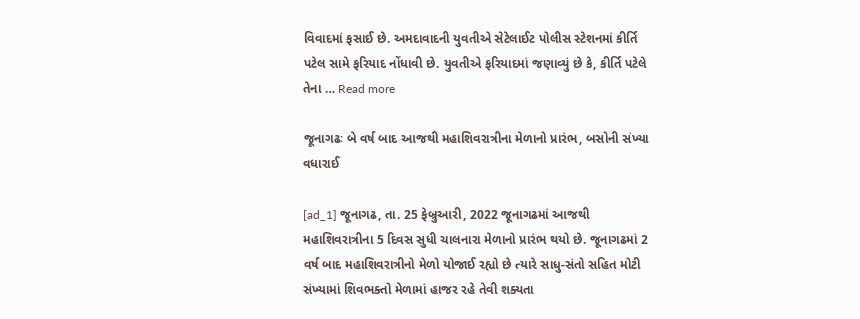વિવાદમાં ફસાઈ છે. અમદાવાદની યુવતીએ સેટેલાઈટ પોલીસ સ્ટેશનમાં કીર્તિ પટેલ સામે ફરિયાદ નોંધાવી છે. યુવતીએ ફરિયાદમાં જણાવ્યું છે કે, કીર્તિ પટેલે તેના … Read more

જૂનાગઢઃ બે વર્ષ બાદ આજથી મહાશિવરાત્રીના મેળાનો પ્રારંભ, બસોની સંખ્યા વધારાઈ

[ad_1] જૂનાગઢ, તા. 25 ફેબ્રુઆરી, 2022 જૂનાગઢમાં આજથી મહાશિવરાત્રીના 5 દિવસ સુધી ચાલનારા મેળાનો પ્રારંભ થયો છે. જૂનાગઢમાં 2 વર્ષ બાદ મહાશિવરાત્રીનો મેળો યોજાઈ રહ્યો છે ત્યારે સાધુ-સંતો સહિત મોટી સંખ્યામાં શિવભક્તો મેળામાં હાજર રહે તેવી શક્યતા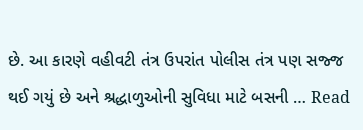છે. આ કારણે વહીવટી તંત્ર ઉપરાંત પોલીસ તંત્ર પણ સજ્જ થઈ ગયું છે અને શ્રદ્ધાળુઓની સુવિધા માટે બસની … Read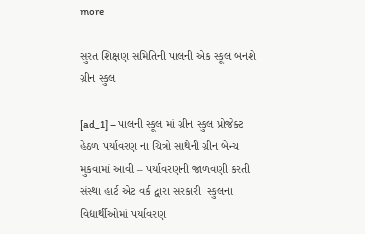more

સુરત શિક્ષણ સમિતિની પાલની એક સ્કૂલ બનશે ગ્રીન સ્કુલ

[ad_1] – પાલની સ્કૂલ માં ગ્રીન સ્કુલ પ્રોજેક્ટ હેઠળ પર્યાવરણ ના ચિત્રો સાથેની ગ્રીન બેન્ચ મુકવામાં આવી – પર્યાવરણની જાળવણી કરતી સંસ્થા હાર્ટ એટ વર્ક દ્વારા સરકારી  સ્કુલના વિદ્યાર્થીઓમાં પર્યાવરણ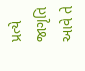પ્રત્યે જાગૃતિ આવે તે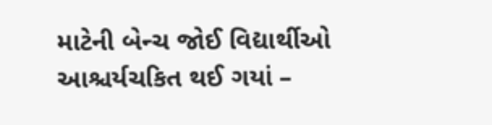માટેની બેન્ચ જોઈ વિદ્યાર્થીઓ આશ્ચર્યચકિત થઈ ગયાં –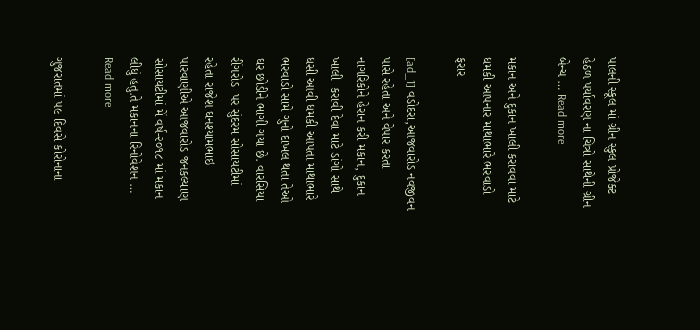પાલની સ્કૂલ માં ગ્રીન સ્કુલ પ્રોજેક્ટ હેઠળ પર્યાવરણ ના ચિત્રો સાથેની ગ્રીન બેન્ચ … Read more

મકાન અને દુકાન ખાલી કરાવવા માટે ધમકી આપનાર માથાભારે ભરવાડો ફરાર

[ad_1] વડોદરા,આજવારોડ નવજીવન પાસે રહેતા અને વેપાર કરતા નાગરિકોને હેરાન કરી મકાન, દુકાન ખાલી  કરાવી દેવા માટે ડાંગો સાથે ધસી આવી ધમકી આપતા માથાભારે ભરવાડો સામે ગુનો દાખલ થતા તેઓ ઘર છોડીને ભાગી ગયા છે. વારસિયા રીંગરોડ  પર સુંદરમ સોસાયટીમાં રહેતા રાજેશ ઘનશ્યામભાઇ પારવાણીએ આજવારોડ જનકલ્યાણ સોસાયટીમાં મેં વર્ષ-૨૦૧૮ માં મકાન લીધું હતુ.તે મકાનના રિનોવેશન … Read more

ગુજરાતમાં ૫૯ દિવસે કોરોનાના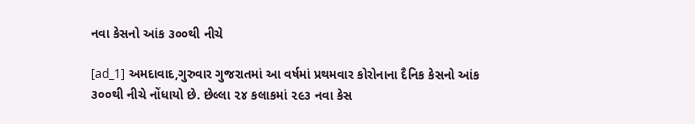નવા કેસનો આંક ૩૦૦થી નીચે

[ad_1] અમદાવાદ,ગુરુવાર ગુજરાતમાં આ વર્ષમાં પ્રથમવાર કોરોનાના દૈનિક કેસનો આંક ૩૦૦થી નીચે નોંધાયો છે. છેલ્લા ૨૪ કલાકમાં ૨૯૩ નવા કેસ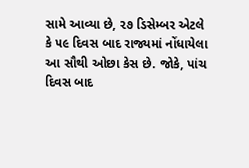સામે આવ્યા છે, ૨૭ ડિસેમ્બર એટલે કે ૫૯ દિવસ બાદ રાજ્યમાં નોંધાયેલા આ સૌથી ઓછા કેસ છે. જોકે, પાંચ દિવસ બાદ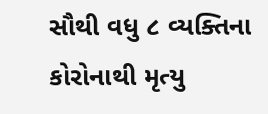સૌથી વધુ ૮ વ્યક્તિના કોરોનાથી મૃત્યુ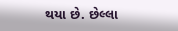થયા છે. છેલ્લા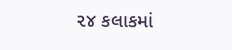૨૪ કલાકમાં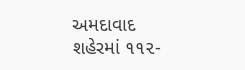અમદાવાદ શહેરમાં ૧૧૨-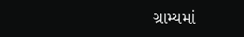ગ્રામ્યમાં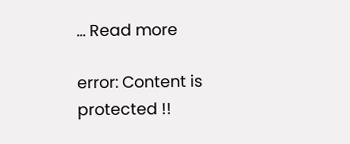… Read more

error: Content is protected !!